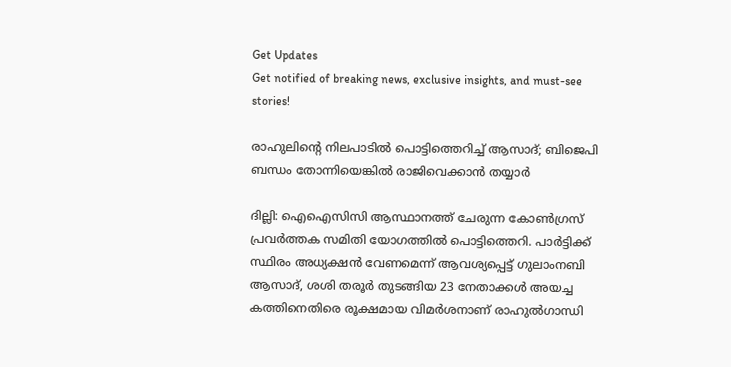Get Updates
Get notified of breaking news, exclusive insights, and must-see stories!

രാഹുലിന്‍റെ നിലപാടില്‍ പൊട്ടിത്തെറിച്ച് ആസാദ്; ബിജെപി ബന്ധം തോന്നിയെങ്കില്‍ രാജിവെക്കാന്‍ തയ്യാര്‍

ദില്ലി: ഐഐസിസി ആസ്ഥാനത്ത് ചേരുന്ന കോണ്‍ഗ്രസ് പ്രവര്‍ത്തക സമിതി യോഗത്തില്‍ പൊട്ടിത്തെറി. പാര്‍ട്ടിക്ക് സ്ഥിരം അധ്യക്ഷന്‍ വേണമെന്ന് ആവശ്യപ്പെട്ട് ഗുലാംനബി ആസാദ്, ശശി തരൂര്‍ തുടങ്ങിയ 23 നേതാക്കള്‍ അയച്ച കത്തിനെതിരെ രൂക്ഷമായ വിമര്‍ശനാണ് രാഹുല്‍ഗാന്ധി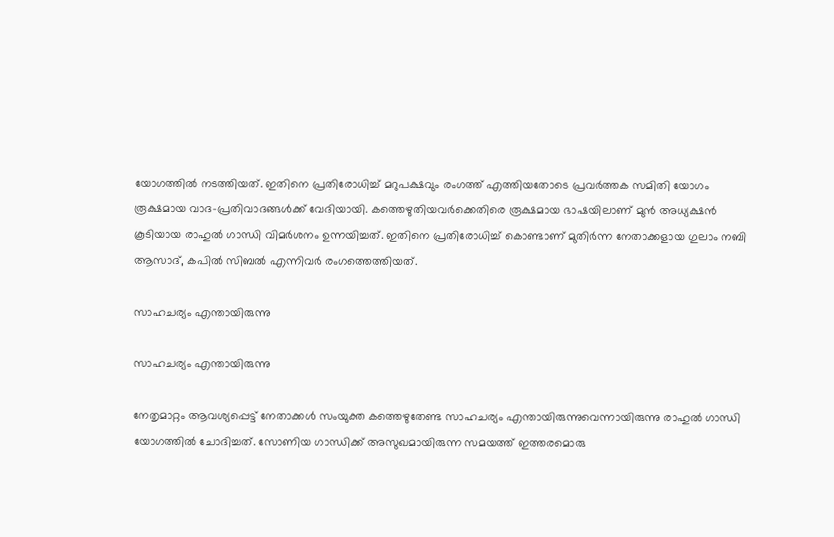യോഗത്തില്‍ നടത്തിയത്. ഇതിനെ പ്രതിരോധിച്ച് മറുപക്ഷവും രംഗത്ത് എത്തിയതോടെ പ്രവര്‍ത്തക സമിതി യോഗം രൂക്ഷമായ വാദ-പ്രതിവാദങ്ങള്‍ക്ക് വേദിയായി. കത്തെഴുതിയവര്‍ക്കെതിരെ രൂക്ഷമായ ഭാഷയിലാണ് മുന്‍ അധ്യക്ഷന്‍ കൂടിയായ രാഹുല്‍ ഗാന്ധി വിമര്‍ശനം ഉന്നയിച്ചത്. ഇതിനെ പ്രതിരോധിച്ച് കൊണ്ടാണ് മുതിര്‍ന്ന നേതാക്കളായ ഗുലാം നബി ആസാദ്, കപില്‍ സിബല്‍ എന്നിവര്‍ രംഗത്തെത്തിയത്.

സാഹചര്യം എന്തായിരുന്നു

സാഹചര്യം എന്തായിരുന്നു

നേതൃമാറ്റം ആവശ്യപ്പെട്ട് നേതാക്കള്‍ സംയുക്ത കത്തെഴുതേണ്ട സാഹചര്യം എന്തായിരുന്നുവെന്നായിരുന്നു രാഹുല്‍ ഗാന്ധി യോഗത്തില്‍ ചോദിച്ചത്. സോണിയ ഗാന്ധിക്ക് അസുഖമായിരുന്ന സമയത്ത് ഇത്തരമൊരു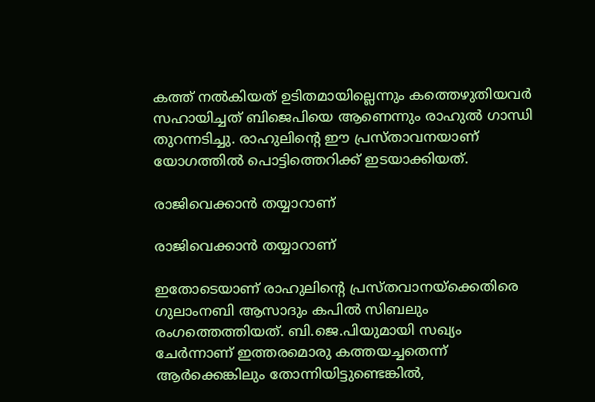കത്ത് നല്‍കിയത് ഉടിതമായില്ലെന്നും കത്തെഴുതിയവര്‍ സഹായിച്ചത് ബിജെപിയെ ആണെന്നും രാഹുല്‍ ഗാന്ധി തുറന്നടിച്ചു. രാഹുലിന്‍റെ ഈ പ്രസ്താവനയാണ് യോഗത്തില്‍ പൊട്ടിത്തെറിക്ക് ഇടയാക്കിയത്.

രാജിവെക്കാന്‍ തയ്യാറാണ്

രാജിവെക്കാന്‍ തയ്യാറാണ്

ഇതോടെയാണ് രാഹുലിന്‍റെ പ്രസ്തവാനയ്ക്കെതിരെ ഗുലാംനബി ആസാദും കപില്‍ സിബലും രംഗത്തെത്തിയത്. ബി.ജെ.പിയുമായി സഖ്യം ചേര്‍ന്നാണ് ഇത്തരമൊരു കത്തയച്ചതെന്ന് ആര്‍ക്കെങ്കിലും തോന്നിയിട്ടുണ്ടെങ്കില്‍,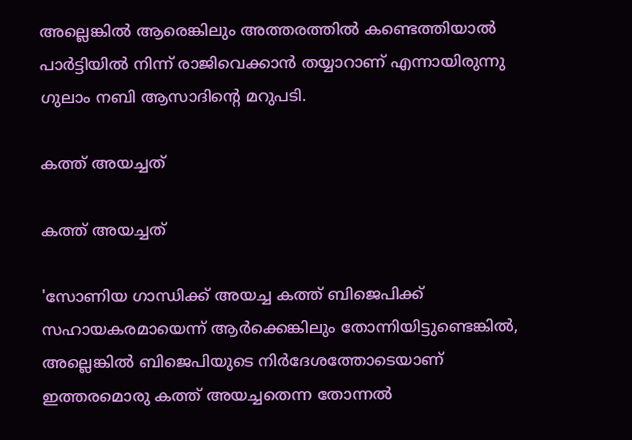അല്ലെങ്കില്‍ ആരെങ്കിലും അത്തരത്തില്‍ കണ്ടെത്തിയാല്‍ പാര്‍ട്ടിയില്‍ നിന്ന് രാജിവെക്കാന്‍ തയ്യാറാണ് എന്നായിരുന്നു ഗുലാം നബി ആസാദിന്‍റെ മറുപടി.

കത്ത് അയച്ചത്

കത്ത് അയച്ചത്

'സോണിയ ഗാന്ധിക്ക് അയച്ച കത്ത് ബിജെപിക്ക് സഹായകരമായെന്ന് ആര്‍ക്കെങ്കിലും തോന്നിയിട്ടുണ്ടെങ്കില്‍, അല്ലെങ്കില്‍ ബിജെപിയുടെ നിര്‍ദേശത്തോടെയാണ് ഇത്തരമൊരു കത്ത് അയച്ചതെന്ന തോന്നല്‍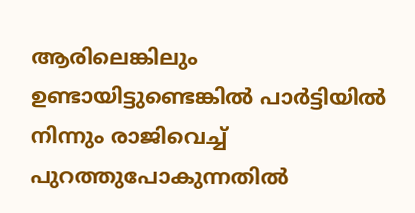ആരിലെങ്കിലും ഉണ്ടായിട്ടുണ്ടെങ്കില്‍ പാര്‍ട്ടിയില്‍ നിന്നും രാജിവെച്ച് പുറത്തുപോകുന്നതില്‍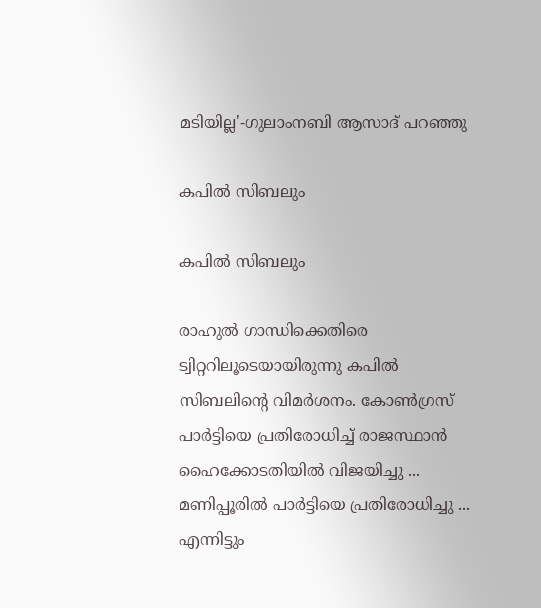മടിയില്ല'-ഗുലാംനബി ആസാദ് പറഞ്ഞു

കപില്‍ സിബലും

കപില്‍ സിബലും

രാഹുല്‍ ഗാന്ധിക്കെതിരെ ട്വിറ്ററിലൂടെയായിരുന്നു കപില്‍ സിബലിന്‍റെ വിമര്‍ശനം. കോണ്‍ഗ്രസ് പാര്‍ട്ടിയെ പ്രതിരോധിച്ച് രാജസ്ഥാന്‍ ഹൈക്കോടതിയില്‍ വിജയിച്ചു ... മണിപ്പൂരില്‍ പാര്‍ട്ടിയെ പ്രതിരോധിച്ചു ... എന്നിട്ടും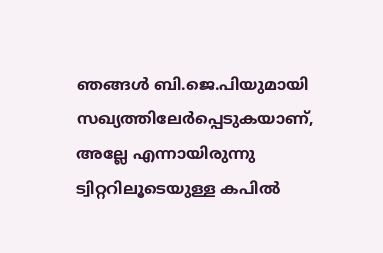ഞങ്ങള്‍ ബി.ജെ.പിയുമായി സഖ്യത്തിലേര്‍പ്പെടുകയാണ്, അല്ലേ എന്നായിരുന്നു ട്വിറ്ററിലൂടെയുള്ള കപില്‍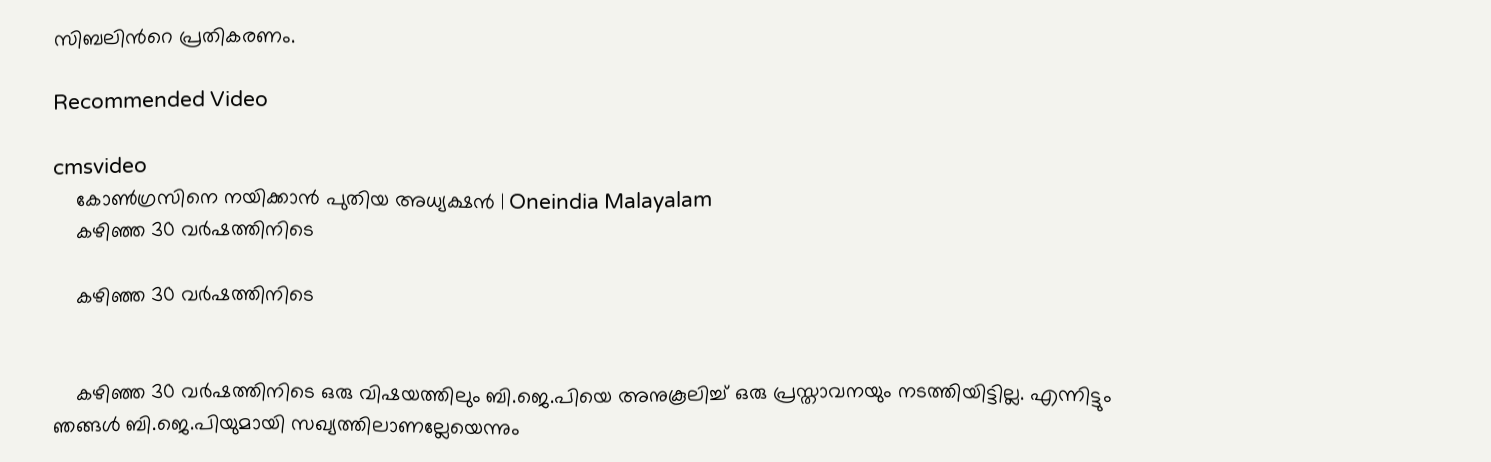സിബലിന്‍റെ പ്രതികരണം.

Recommended Video

cmsvideo
    കോണ്‍ഗ്രസിനെ നയിക്കാന്‍ പുതിയ അധ്യക്ഷന്‍ | Oneindia Malayalam
    കഴിഞ്ഞ 30 വര്‍ഷത്തിനിടെ

    കഴിഞ്ഞ 30 വര്‍ഷത്തിനിടെ


    കഴിഞ്ഞ 30 വര്‍ഷത്തിനിടെ ഒരു വിഷയത്തിലും ബി.ജെ.പിയെ അനുകൂലിച്ച് ഒരു പ്രസ്താവനയും നടത്തിയിട്ടില്ല. എന്നിട്ടും ഞങ്ങള്‍ ബി.ജെ.പിയുമായി സഖ്യത്തിലാണല്ലേയെന്നും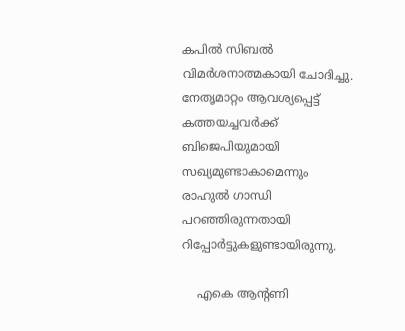കപില്‍ സിബല്‍ വിമര്‍ശനാത്മകായി ചോദിച്ചു. നേതൃമാറ്റം ആവശ്യപ്പെട്ട് കത്തയച്ചവര്‍ക്ക് ബിജെപിയുമായി സഖ്യമുണ്ടാകാമെന്നും രാഹുല്‍ ഗാന്ധി പറഞ്ഞിരുന്നതായി റിപ്പോര്‍ട്ടുകളുണ്ടായിരുന്നു.

    എകെ ആന്‍റണി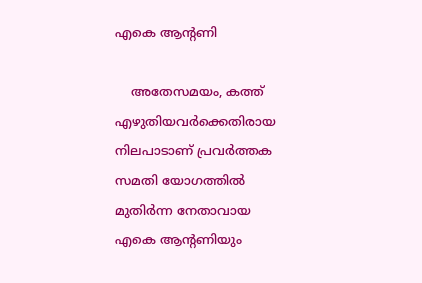എകെ ആന്‍റണി

    അതേസമയം, കത്ത് എഴുതിയവര്‍ക്കെതിരായ നിലപാടാണ് പ്രവര്‍ത്തക സമതി യോഗത്തില്‍ മുതിര്‍ന്ന നേതാവായ എകെ ആന്‍റണിയും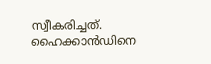സ്വീകരിച്ചത്. ഹൈക്കാന്‍ഡിനെ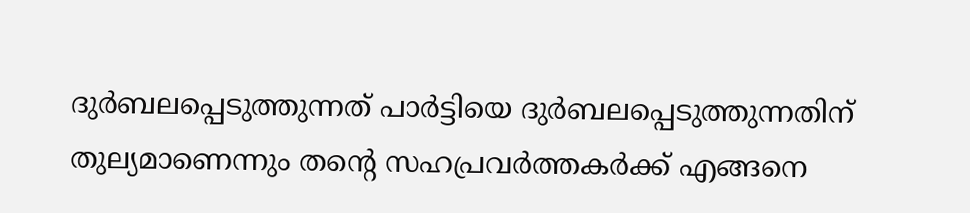ദുര്‍ബലപ്പെടുത്തുന്നത് പാര്‍ട്ടിയെ ദുര്‍ബലപ്പെടുത്തുന്നതിന് തുല്യമാണെന്നും തന്‍റെ സഹപ്രവര്‍ത്തകര്‍ക്ക് എങ്ങനെ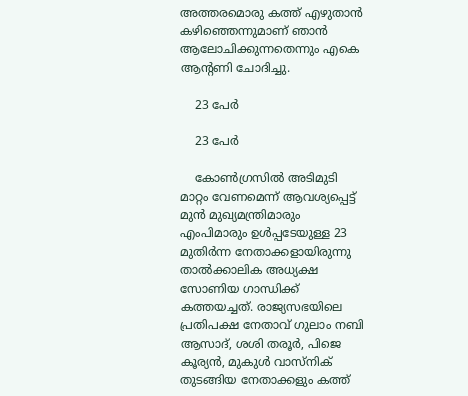അത്തരമൊരു കത്ത് എഴുതാന്‍ കഴിഞ്ഞെന്നുമാണ് ഞാന്‍ ആലോചിക്കുന്നതെന്നും എകെ ആന്‍റണി ചോദിച്ചു.

    23 പേര്‍

    23 പേര്‍

    കോണ്‍ഗ്രസില്‍ അടിമുടി മാറ്റം വേണമെന്ന് ആവശ്യപ്പെട്ട് മുന്‍ മുഖ്യമന്ത്രിമാരും എംപിമാരും ഉള്‍പ്പടേയുള്ള 23 മുതിര്‍ന്ന നേതാക്കളായിരുന്നു താല്‍ക്കാലിക അധ്യക്ഷ സോണിയ ഗാന്ധിക്ക് കത്തയച്ചത്. രാജ്യസഭയിലെ പ്രതിപക്ഷ നേതാവ് ഗുലാം നബി ആസാദ്, ശശി തരൂര്‍, പിജെ കൂര്യന്‍, മുകുള്‍ വാസ്നിക് തുടങ്ങിയ നേതാക്കളും കത്ത്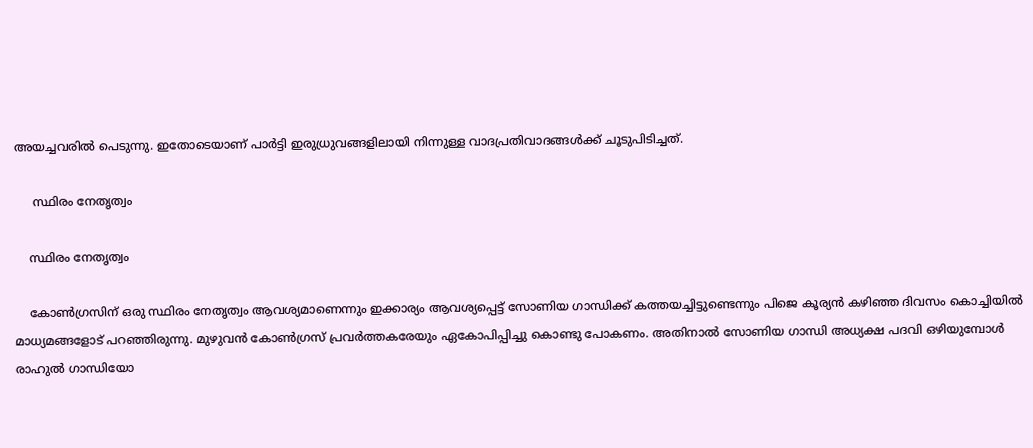അയച്ചവരില്‍ പെടുന്നു. ഇതോടെയാണ് പാര്‍ട്ടി ഇരുധ്രുവങ്ങളിലായി നിന്നുള്ള വാദപ്രതിവാദങ്ങള്‍ക്ക് ചൂടുപിടിച്ചത്.

     സ്ഥിരം നേതൃത്വം

    സ്ഥിരം നേതൃത്വം

    കോണ്‍ഗ്രസിന് ഒരു സ്ഥിരം നേതൃത്വം ആവശ്യമാണെന്നും ഇക്കാര്യം ആവശ്യപ്പെട്ട് സോണിയ ഗാന്ധിക്ക് കത്തയച്ചിട്ടുണ്ടെന്നും പിജെ കൂര്യന്‍ കഴിഞ്ഞ ദിവസം കൊച്ചിയില്‍ മാധ്യമങ്ങളോട് പറഞ്ഞിരുന്നു. മുഴുവന്‍ കോണ്‍ഗ്രസ് പ്രവര്‍ത്തകരേയും ഏകോപിപ്പിച്ചു കൊണ്ടു പോകണം. അതിനാല്‍ സോണിയ ഗാന്ധി അധ്യക്ഷ പദവി ഒഴിയുമ്പോള്‍ രാഹുല്‍ ഗാന്ധിയോ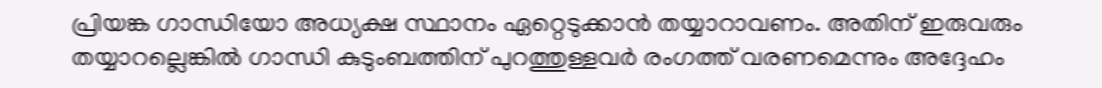പ്രിയങ്ക ഗാന്ധിയോ അധ്യക്ഷ സ്ഥാനം ഏറ്റെടുക്കാന്‍ തയ്യാറാവണം. അതിന് ഇരുവരും തയ്യാറല്ലെങ്കില്‍ ഗാന്ധി കുടുംബത്തിന് പുറത്തുള്ളവര്‍ രംഗത്ത് വരണമെന്നും അദ്ദേഹം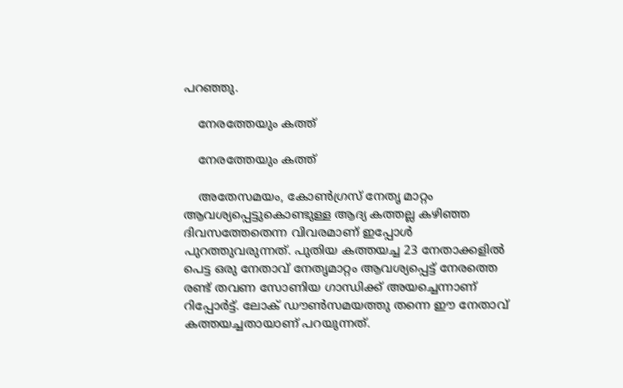പറഞ്ഞു.

    നേരത്തേയും കത്ത്

    നേരത്തേയും കത്ത്

    അതേസമയം, കോണ്‍ഗ്രസ് നേതൃ മാറ്റം ആവശ്യപ്പെട്ടുകൊണ്ടുള്ള ആദ്യ കത്തല്ല കഴിഞ്ഞ ദിവസത്തേതെന്ന വിവരമാണ് ഇപ്പോള്‍ പുറത്തുവരുന്നത്. പുതിയ കത്തയച്ച 23 നേതാക്കളില്‍ പെട്ട ഒരു നേതാവ് നേതൃമാറ്റം ആവശ്യപ്പെട്ട് നേരത്തെ രണ്ട് തവണ സോണിയ ഗാന്ധിക്ക് അയച്ചെന്നാണ് റിപ്പോര്‍ട്ട്. ലോക് ഡൗണ്‍സമയത്തു തന്നെ ഈ നേതാവ് കത്തയച്ചതായാണ് പറയുന്നത്.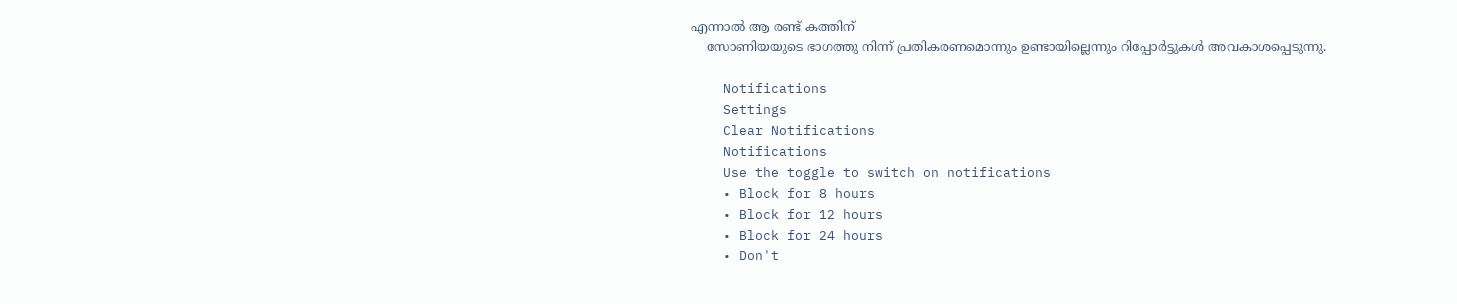എന്നാല്‍ ആ രണ്ട് കത്തിന്
    സോണിയയുടെ ഭാഗത്തു നിന്ന് പ്രതികരണമൊന്നും ഉണ്ടായില്ലെന്നും റിപ്പോര്‍ട്ടുകള്‍ അവകാശപ്പെടുന്നു.

    Notifications
    Settings
    Clear Notifications
    Notifications
    Use the toggle to switch on notifications
    • Block for 8 hours
    • Block for 12 hours
    • Block for 24 hours
    • Don't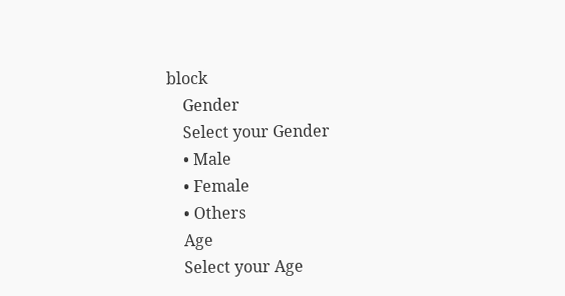block
    Gender
    Select your Gender
    • Male
    • Female
    • Others
    Age
    Select your Age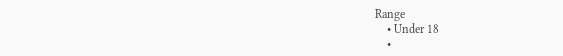Range
    • Under 18
    •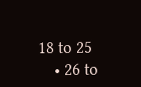18 to 25
    • 26 to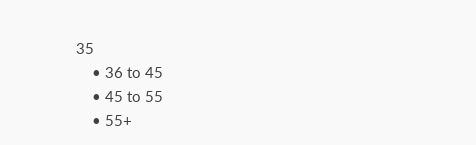35
    • 36 to 45
    • 45 to 55
    • 55+